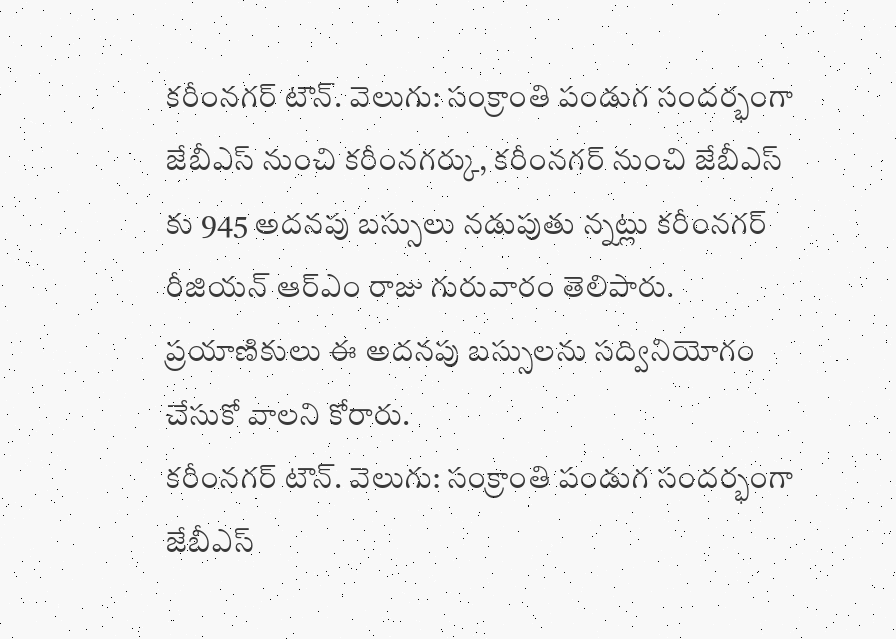కరీంనగర్ టౌన్. వెలుగు: సంక్రాంతి పండుగ సందర్భంగా జేబీఎస్ నుంచి కరీంనగర్కు, కరీంనగర్ నుంచి జేబీఎస్ కు 945 అదనపు బస్సులు నడుపుతు న్నట్లు కరీంనగర్ రీజియన్ ఆర్ఎం రాజు గురువారం తెలిపారు. ప్రయాణికులు ఈ అదనపు బస్సులను సద్వినియోగం చేసుకో వాలని కోరారు.
కరీంనగర్ టౌన్. వెలుగు: సంక్రాంతి పండుగ సందర్భంగా జేబీఎస్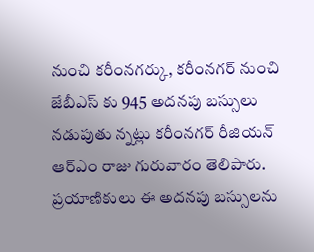నుంచి కరీంనగర్కు, కరీంనగర్ నుంచి జేబీఎస్ కు 945 అదనపు బస్సులు నడుపుతు న్నట్లు కరీంనగర్ రీజియన్ ఆర్ఎం రాజు గురువారం తెలిపారు. ప్రయాణికులు ఈ అదనపు బస్సులను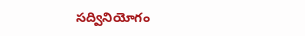సద్వినియోగం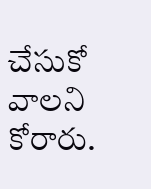చేసుకో వాలని కోరారు.